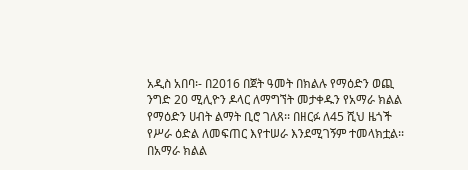አዲስ አበባ፡- በ2016 በጀት ዓመት በክልሉ የማዕድን ወጪ ንግድ 20 ሚሊዮን ዶላር ለማግኘት መታቀዱን የአማራ ክልል የማዕድን ሀብት ልማት ቢሮ ገለጸ፡፡ በዘርፉ ለ45 ሺህ ዜጎች የሥራ ዕድል ለመፍጠር እየተሠራ እንደሚገኝም ተመላክቷል፡፡
በአማራ ክልል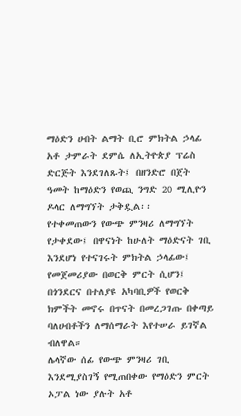ማዕድን ሀብት ልማት ቢሮ ምክትል ኃላፊ አቶ ታምራት ደምሴ ለኢትዮጵያ ፕሬስ ድርጅት እንደገለጹት፤ በዘንድሮ በጀት ዓመት ከማዕድን የወጪ ንግድ 20 ሚሊዮን ዶላር ለማግኘት ታቅዷል፡፡
የተቀመጠውን የውጭ ምንዛሪ ለማግኘት የታቀደው፤ በዋናነት ከሁለት ማዕድናት ገቢ እንደሆነ የተናገሩት ምክትል ኃላፊው፤ የመጀመሪያው በወርቅ ምርት ሲሆን፤ በጎንደርና በተለያዩ አካባቢዎች የወርቅ ክምችት መኖሩ በጥናት በመረጋገጡ በቀጣይ ባለሀብቶችን ለማሰማራት እየተሠራ ይገኛል ብለዋል።
ሌላኛው ሰፊ የውጭ ምንዛሪ ገቢ እንደሚያስገኝ የሚጠበቀው የማዕድን ምርት ኦፓል ነው ያሉት አቶ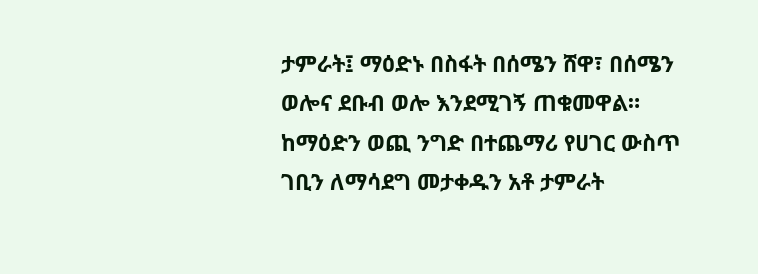ታምራት፤ ማዕድኑ በስፋት በሰሜን ሸዋ፣ በሰሜን ወሎና ደቡብ ወሎ እንደሚገኝ ጠቁመዋል።
ከማዕድን ወጪ ንግድ በተጨማሪ የሀገር ውስጥ ገቢን ለማሳደግ መታቀዱን አቶ ታምራት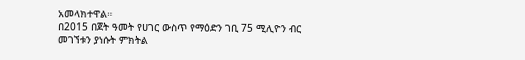አመላክተዋል።
በ2015 በጀት ዓመት የሀገር ውስጥ የማዕድን ገቢ 75 ሚሊዮን ብር መገኘቱን ያነሱት ምክትል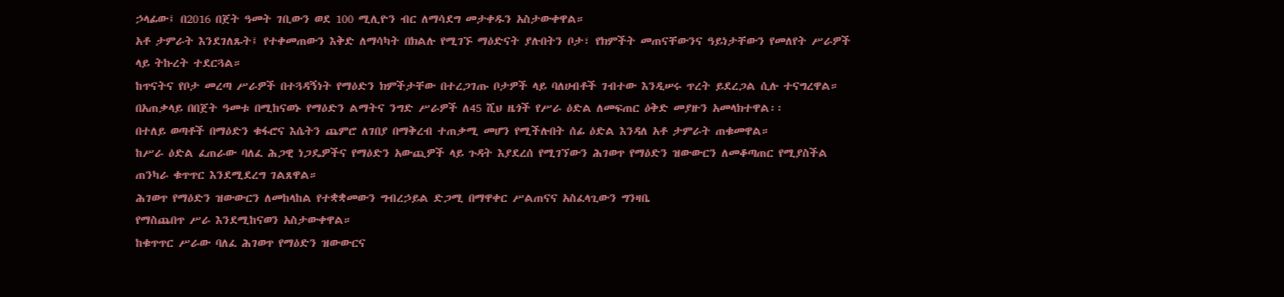ኃላፊው፤ በ2016 በጀት ዓመት ገቢውን ወደ 100 ሚሊዮን ብር ለማሳደግ መታቀዱን አስታውቀዋል።
አቶ ታምራት እንደገለጹት፤ የተቀመጠውን እቅድ ለማሳካት በክልሉ የሚገኙ ማዕድናት ያሉበትን ቦታ፣ የክምችት መጠናቸውንና ዓይነታቸውን የመለየት ሥራዎች ላይ ትኩረት ተደርጓል።
ከጥናትና የቦታ መረጣ ሥራዎች በተጓዳኝነት የማዕድን ክምችታቸው በተረጋገጡ ቦታዎች ላይ ባለሀብቶች ገብተው እንዲሠሩ ጥረት ይደረጋል ሲሉ ተናግረዋል።
በአጠቃላይ በበጀት ዓመቱ በሚከናወኑ የማዕድን ልማትና ንግድ ሥራዎች ለ45 ሺህ ዜጎች የሥራ ዕድል ለመፍጠር ዕቅድ መያዙን አመላክተዋል፡፡
በተለይ ወጣቶች በማዕድን ቁፋሮና እሴትን ጨምሮ ለገበያ በማቅረብ ተጠቃሚ መሆን የሚችሉበት ሰፊ ዕድል እንዳለ አቶ ታምራት ጠቁመዋል።
ከሥራ ዕድል ፈጠራው ባለፈ ሕጋዊ ነጋዴዎችና የማዕድን አውጪዎች ላይ ጉዳት እያደረሰ የሚገኘውን ሕገወጥ የማዕድን ዝውውርን ለመቆጣጠር የሚያስችል ጠንካራ ቁጥጥር እንደሚደረግ ገልጸዋል።
ሕገወጥ የማዕድን ዝውውርን ለመከላከል የተቋቋመውን ግብረኃይል ድጋሚ በማዋቀር ሥልጠናና አስፈላጊውን ግንዛቤ
የማስጨበጥ ሥራ እንደሚከናወን አስታውቀዋል።
ከቁጥጥር ሥራው ባለፈ ሕገወጥ የማዕድን ዝውውርና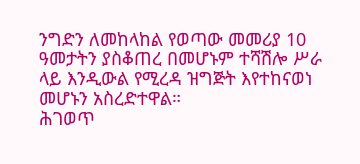ንግድን ለመከላከል የወጣው መመሪያ 10 ዓመታትን ያስቆጠረ በመሆኑም ተሻሽሎ ሥራ ላይ እንዲውል የሚረዳ ዝግጅት እየተከናወነ መሆኑን አስረድተዋል።
ሕገወጥ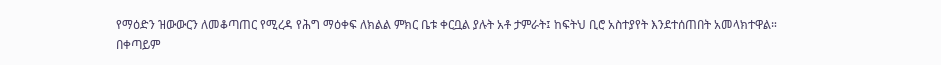የማዕድን ዝውውርን ለመቆጣጠር የሚረዳ የሕግ ማዕቀፍ ለክልል ምክር ቤቱ ቀርቧል ያሉት አቶ ታምራት፤ ከፍትህ ቢሮ አስተያየት እንደተሰጠበት አመላክተዋል።
በቀጣይም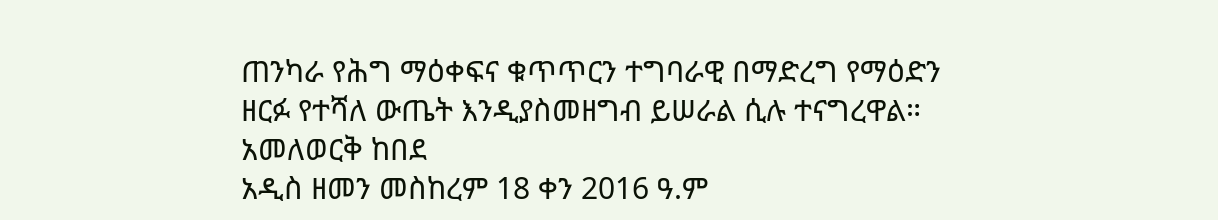ጠንካራ የሕግ ማዕቀፍና ቁጥጥርን ተግባራዊ በማድረግ የማዕድን ዘርፉ የተሻለ ውጤት እንዲያስመዘግብ ይሠራል ሲሉ ተናግረዋል።
አመለወርቅ ከበደ
አዲስ ዘመን መስከረም 18 ቀን 2016 ዓ.ም